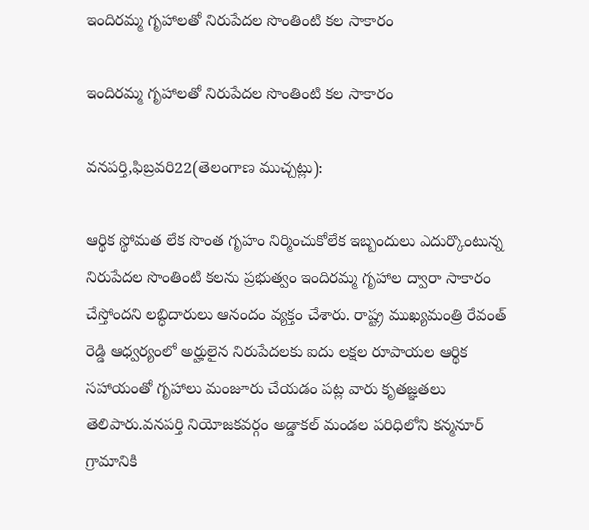ఇందిరమ్మ గృహాలతో నిరుపేదల సొంతింటి కల సాకారం

ఇందిరమ్మ గృహాలతో నిరుపేదల సొంతింటి కల సాకారం

వనపర్తి,ఫిబ్రవరి22(తెలంగాణ ముచ్చట్లు):

ఆర్థిక స్థోమత లేక సొంత గృహం నిర్మించుకోలేక ఇబ్బందులు ఎదుర్కొంటున్న నిరుపేదల సొంతింటి కలను ప్రభుత్వం ఇందిరమ్మ గృహాల ద్వారా సాకారం చేస్తోందని లబ్ధిదారులు ఆనందం వ్యక్తం చేశారు. రాష్ట్ర ముఖ్యమంత్రి రేవంత్ రెడ్డి ఆధ్వర్యంలో అర్హులైన నిరుపేదలకు ఐదు లక్షల రూపాయల ఆర్థిక సహాయంతో గృహాలు మంజూరు చేయడం పట్ల వారు కృతజ్ఞతలు తెలిపారు.వనపర్తి నియోజకవర్గం అడ్డాకల్ మండల పరిధిలోని కన్మనూర్ గ్రామానికి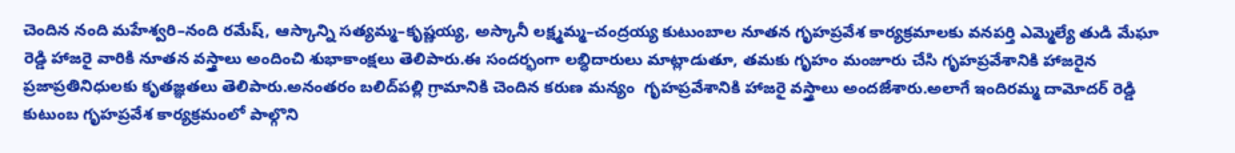చెందిన నంది మహేశ్వరి–నంది రమేష్, ఆస్కాన్ని సత్యమ్మ–కృష్ణయ్య, అస్కానీ లక్ష్మమ్మ–చంద్రయ్య కుటుంబాల నూతన గృహప్రవేశ కార్యక్రమాలకు వనపర్తి ఎమ్మెల్యే తుడి మేఘా రెడ్డి హాజరై వారికి నూతన వస్త్రాలు అందించి శుభాకాంక్షలు తెలిపారు.ఈ సందర్భంగా లబ్ధిదారులు మాట్లాడుతూ, తమకు గృహం మంజూరు చేసి గృహప్రవేశానికి హాజరైన ప్రజాప్రతినిధులకు కృతజ్ఞతలు తెలిపారు.అనంతరం బలిద్‌పల్లి గ్రామానికి చెందిన కరుణ మన్యం  గృహప్రవేశానికి హాజరై వస్త్రాలు అందజేశారు.అలాగే ఇందిరమ్మ దామోదర్ రెడ్డి కుటుంబ గృహప్రవేశ కార్యక్రమంలో పాల్గొని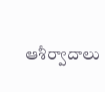ఆశీర్వాదాలు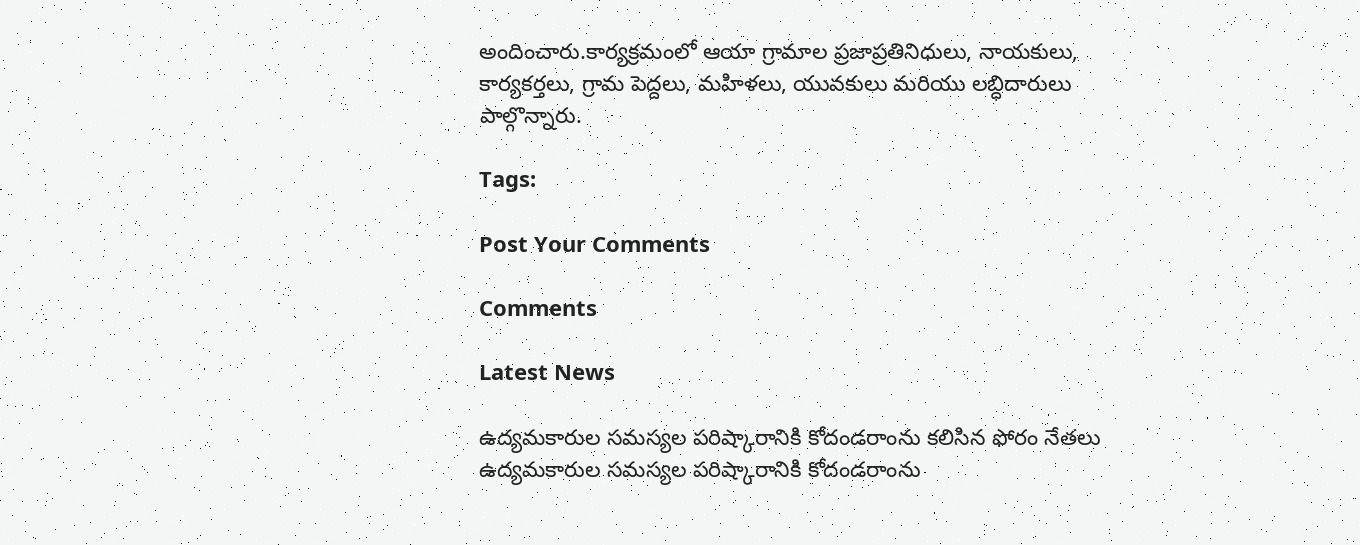అందించారు.కార్యక్రమంలో ఆయా గ్రామాల ప్రజాప్రతినిధులు, నాయకులు, కార్యకర్తలు, గ్రామ పెద్దలు, మహిళలు, యువకులు మరియు లబ్ధిదారులు పాల్గొన్నారు.

Tags:

Post Your Comments

Comments

Latest News

ఉద్యమకారుల సమస్యల పరిష్కారానికి కోదండరాంను కలిసిన ఫోరం నేతలు ఉద్యమకారుల సమస్యల పరిష్కారానికి కోదండరాంను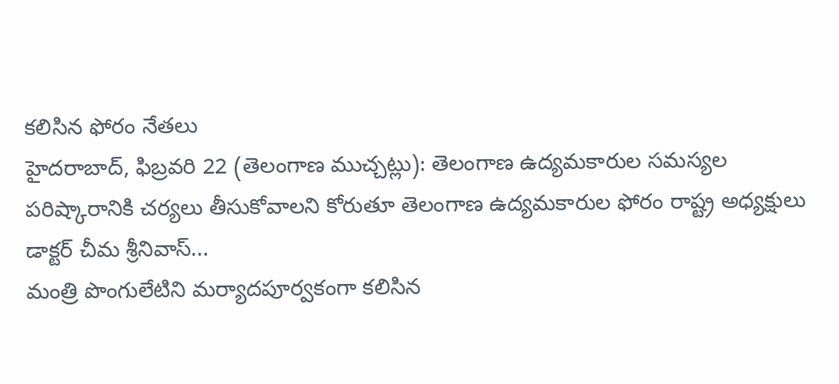కలిసిన ఫోరం నేతలు
హైదరాబాద్, ఫిబ్రవరి 22 (తెలంగాణ ముచ్చట్లు): తెలంగాణ ఉద్యమకారుల సమస్యల పరిష్కారానికి చర్యలు తీసుకోవాలని కోరుతూ తెలంగాణ ఉద్యమకారుల ఫోరం రాష్ట్ర అధ్యక్షులు డాక్టర్ చీమ శ్రీనివాస్...
మంత్రి పొంగులేటిని మర్యాదపూర్వకంగా కలిసిన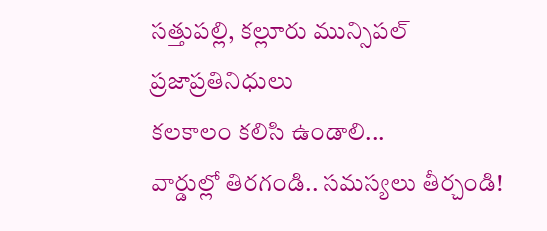సత్తుపల్లి, కల్లూరు మున్సిపల్ ప్రజాప్రతినిధులు
కలకాలం కలిసి ఉండాలి...
వార్డుల్లో తిరగండి.. సమస్యలు తీర్చండి!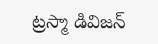ట్రస్మా డివిజన్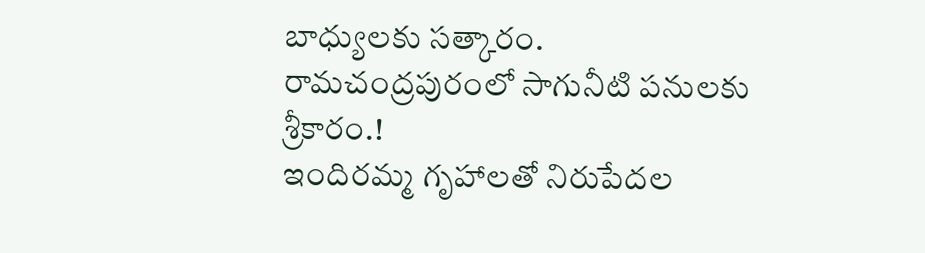బాధ్యులకు సత్కారం.
రామచంద్రపురంలో సాగునీటి పనులకు శ్రీకారం.!
ఇందిరమ్మ గృహాలతో నిరుపేదల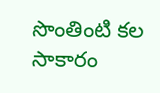సొంతింటి కల సాకారం